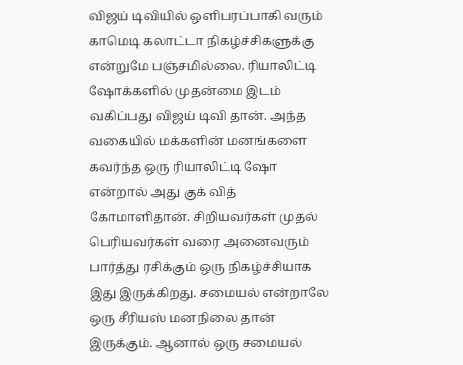விஜய் டிவியில் ஒளிபரப்பாகி வரும் காமெடி கலாட்டா நிகழ்ச்சிகளுக்கு என்றுமே பஞ்சமில்லை. ரியாலிட்டி ஷோக்களில் முதன்மை இடம் வகிப்பது விஜய் டிவி தான். அந்த வகையில் மக்களின் மனங்களை கவர்ந்த ஒரு ரியாலிட்டி ஷோ என்றால் அது குக் வித் கோமாளிதான். சிறியவர்கள் முதல் பெரியவர்கள் வரை அனைவரும் பார்த்து ரசிக்கும் ஒரு நிகழ்ச்சியாக இது இருக்கிறது. சமையல் என்றாலே ஒரு சீரியஸ் மனநிலை தான் இருக்கும். ஆனால் ஒரு சமையல்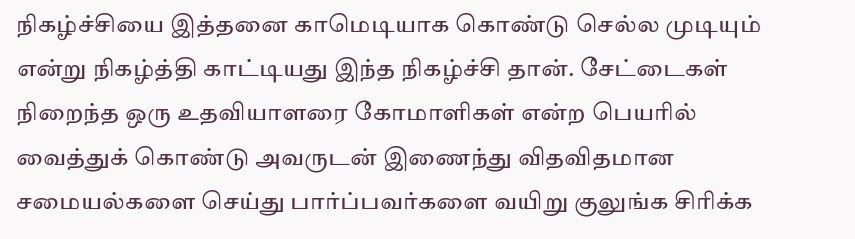நிகழ்ச்சியை இத்தனை காமெடியாக கொண்டு செல்ல முடியும் என்று நிகழ்த்தி காட்டியது இந்த நிகழ்ச்சி தான். சேட்டைகள் நிறைந்த ஒரு உதவியாளரை கோமாளிகள் என்ற பெயரில் வைத்துக் கொண்டு அவருடன் இணைந்து விதவிதமான சமையல்களை செய்து பார்ப்பவர்களை வயிறு குலுங்க சிரிக்க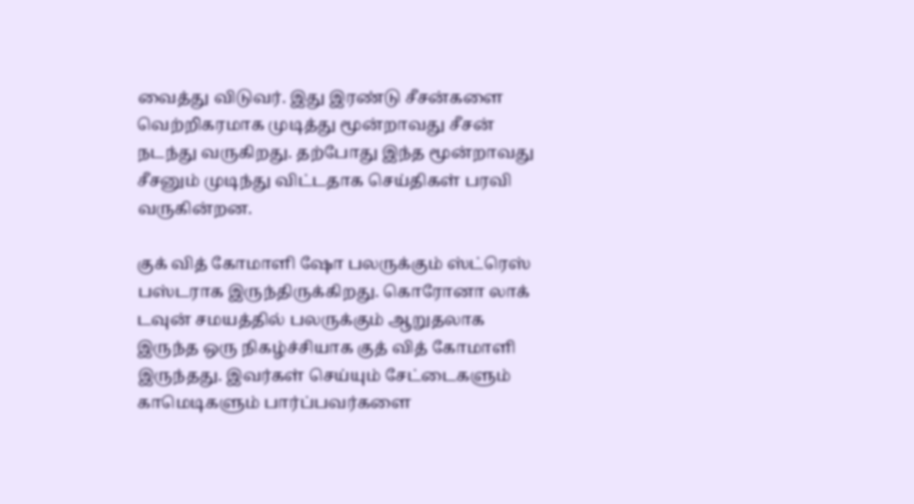வைத்து விடுவர். இது இரண்டு சீசன்களை வெற்றிகரமாக முடித்து மூன்றாவது சீசன் நடந்து வருகிறது. தற்போது இந்த மூன்றாவது சீசனும் முடிந்து விட்டதாக செய்திகள் பரவி வருகின்றன.

குக் வித் கோமாளி ஷோ பலருக்கும் ஸ்ட்ரெஸ் பஸ்டராக இருந்திருக்கிறது. கொரோனா லாக் டவுன் சமயத்தில் பலருக்கும் ஆறுதலாக இருந்த ஒரு நிகழ்ச்சியாக குத் வித் கோமாளி இருந்தது. இவர்கள் செய்யும் சேட்டைகளும் காமெடிகளும் பார்ப்பவர்களை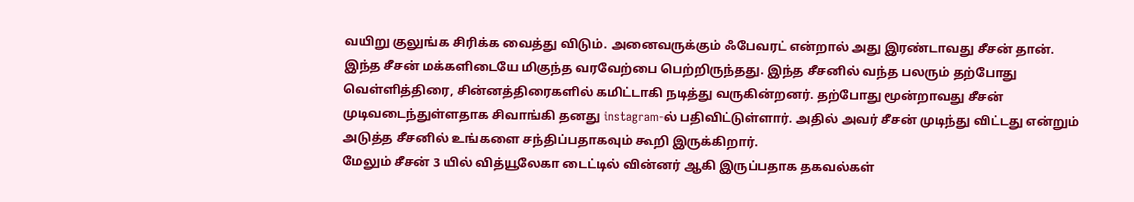வயிறு குலுங்க சிரிக்க வைத்து விடும். அனைவருக்கும் ஃபேவரட் என்றால் அது இரண்டாவது சீசன் தான். இந்த சீசன் மக்களிடையே மிகுந்த வரவேற்பை பெற்றிருந்தது. இந்த சீசனில் வந்த பலரும் தற்போது வெள்ளித்திரை, சின்னத்திரைகளில் கமிட்டாகி நடித்து வருகின்றனர். தற்போது மூன்றாவது சீசன் முடிவடைந்துள்ளதாக சிவாங்கி தனது instagram-ல் பதிவிட்டுள்ளார். அதில் அவர் சீசன் முடிந்து விட்டது என்றும் அடுத்த சீசனில் உங்களை சந்திப்பதாகவும் கூறி இருக்கிறார்.
மேலும் சீசன் 3 யில் வித்யூலேகா டைட்டில் வின்னர் ஆகி இருப்பதாக தகவல்கள்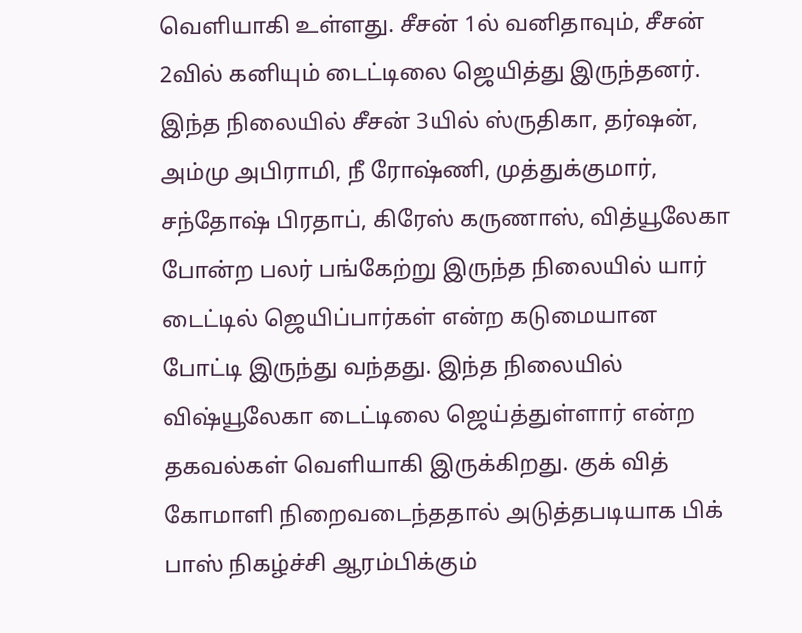வெளியாகி உள்ளது. சீசன் 1ல் வனிதாவும், சீசன் 2வில் கனியும் டைட்டிலை ஜெயித்து இருந்தனர். இந்த நிலையில் சீசன் 3யில் ஸ்ருதிகா, தர்ஷன், அம்மு அபிராமி, நீ ரோஷ்ணி, முத்துக்குமார், சந்தோஷ் பிரதாப், கிரேஸ் கருணாஸ், வித்யூலேகா போன்ற பலர் பங்கேற்று இருந்த நிலையில் யார் டைட்டில் ஜெயிப்பார்கள் என்ற கடுமையான போட்டி இருந்து வந்தது. இந்த நிலையில் விஷ்யூலேகா டைட்டிலை ஜெய்த்துள்ளார் என்ற தகவல்கள் வெளியாகி இருக்கிறது. குக் வித் கோமாளி நிறைவடைந்ததால் அடுத்தபடியாக பிக் பாஸ் நிகழ்ச்சி ஆரம்பிக்கும்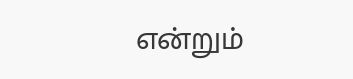என்றும்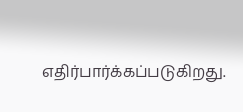எதிர்பார்க்கப்படுகிறது.